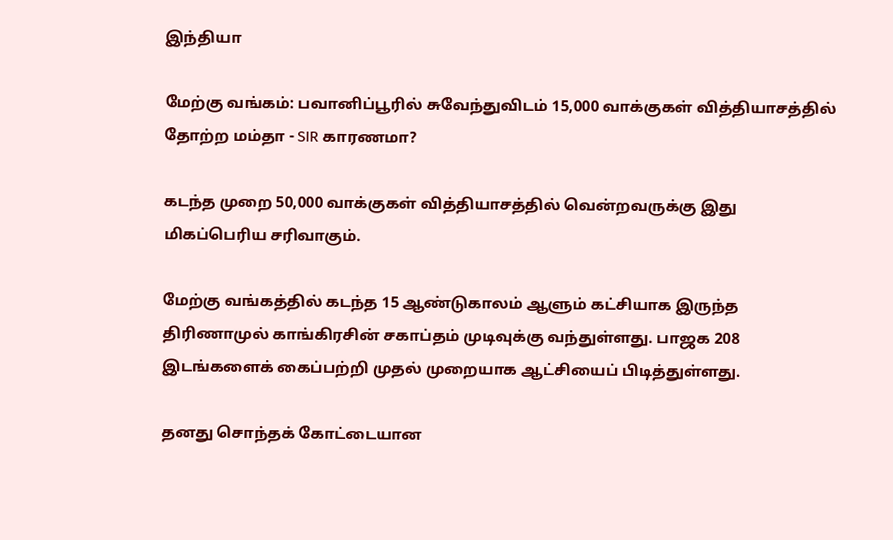இந்தியா

மேற்கு வங்கம்: பவானிப்பூரில் சுவேந்துவிடம் 15,000 வாக்குகள் வித்தியாசத்தில் தோற்ற மம்தா - SIR காரணமா?

கடந்த முறை 50,000 வாக்குகள் வித்தியாசத்தில் வென்றவருக்கு இது மிகப்பெரிய சரிவாகும்.

மேற்கு வங்கத்தில் கடந்த 15 ஆண்டுகாலம் ஆளும் கட்சியாக இருந்த திரிணாமுல் காங்கிரசின் சகாப்தம் முடிவுக்கு வந்துள்ளது. பாஜக 208 இடங்களைக் கைப்பற்றி முதல் முறையாக ஆட்சியைப் பிடித்துள்ளது.

தனது சொந்தக் கோட்டையான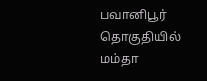பவானிபூர் தொகுதியில் மம்தா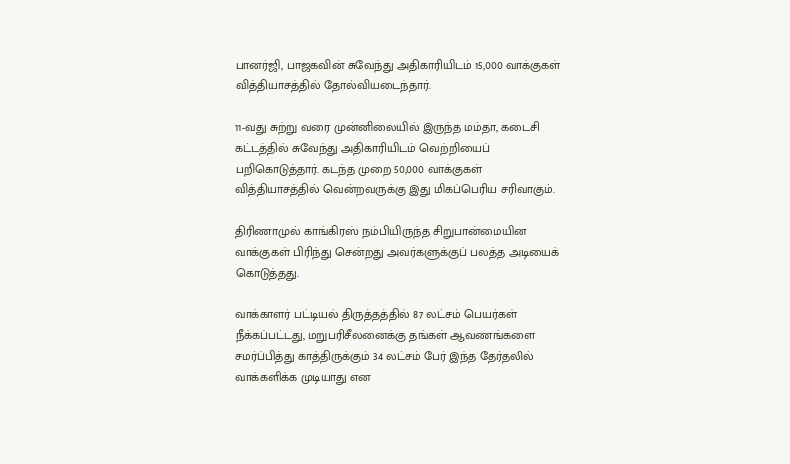பானர்ஜி, பாஜகவின் சுவேந்து அதிகாரியிடம் 15,000 வாக்குகள் வித்தியாசத்தில் தோல்வியடைந்தார்.

11-வது சுற்று வரை முன்னிலையில் இருந்த மம்தா, கடைசி கட்டத்தில் சுவேந்து அதிகாரியிடம் வெற்றியைப் பறிகொடுத்தார். கடந்த முறை 50,000 வாக்குகள் வித்தியாசத்தில் வென்றவருக்கு இது மிகப்பெரிய சரிவாகும்.

திரிணாமுல் காங்கிரஸ் நம்பியிருந்த சிறுபான்மையின வாக்குகள் பிரிந்து சென்றது அவர்களுக்குப் பலத்த அடியைக் கொடுத்தது.

வாக்காளர் பட்டியல் திருத்தத்தில் 87 லட்சம் பெயர்கள் நீக்கப்பட்டது, மறுபரிசீலனைக்கு தங்கள் ஆவணங்களை சமர்ப்பித்து காத்திருக்கும் 34 லட்சம் பேர் இந்த தேர்தலில் வாக்களிக்க முடியாது என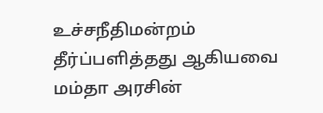உச்சநீதிமன்றம் தீர்ப்பளித்தது ஆகியவை மம்தா அரசின்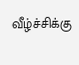வீழ்ச்சிக்கு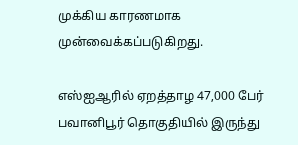முக்கிய காரணமாக முன்வைக்கப்படுகிறது.

எஸ்ஐஆரில் ஏறத்தாழ 47,000 பேர் பவானிபூர் தொகுதியில் இருந்து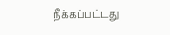நீக்கப்பட்டது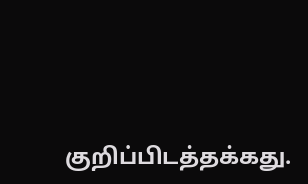குறிப்பிடத்தக்கது.